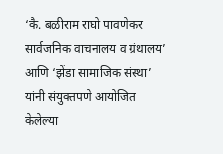‘कै. बळीराम राघो पावणेकर सार्वजनिक वाचनालय व ग्रंथालय’ आणि ‘झेंडा सामाजिक संस्था’ यांनी संयुक्तपणे आयोजित केलेल्या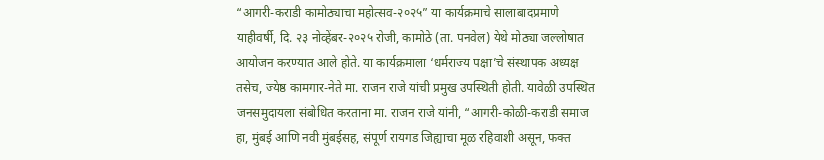“आगरी-कराडी कामोठ्याचा महोत्सव-२०२५” या कार्यक्रमाचे सालाबादप्रमाणे याहीवर्षी, दि. २३ नोव्हेंबर-२०२५ रोजी, कामोठे (ता. पनवेल) येथे मोठ्या जल्लोषात आयोजन करण्यात आले होते. या कार्यक्रमाला ‘धर्मराज्य पक्षा’चे संस्थापक अध्यक्ष तसेच, ज्येष्ठ कामगार-नेते मा. राजन राजे यांची प्रमुख उपस्थिती होती. यावेळी उपस्थित जनसमुदायला संबोधित करताना मा. राजन राजे यांनी, “आगरी-कोळी-कराडी समाज हा, मुंबई आणि नवी मुंबईसह, संपूर्ण रायगड जिह्याचा मूळ रहिवाशी असून, फक्त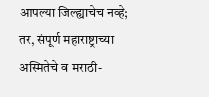आपल्या जिल्ह्याचेच नव्हे; तर, संपूर्ण महाराष्ट्राच्या अस्मितेचे व मराठी-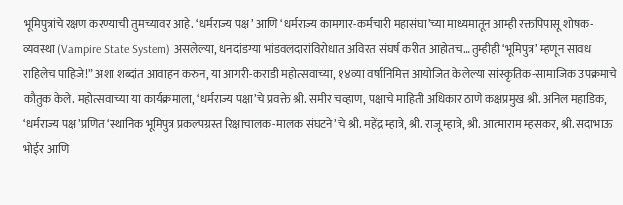भूमिपुत्रांचे रक्षण करण्याची तुमच्यावर आहे. ‘धर्मराज्य पक्ष’ आणि ‘धर्मराज्य कामगार-कर्मचारी महासंघा’च्या माध्यमातून आम्ही रक्तपिपासू शोषक-व्यवस्था (Vampire State System) असलेल्या, धनदांडग्या भांडवलदारांविरोधात अविरत संघर्ष करीत आहोतच… तुम्हीही ‘भूमिपुत्र’ म्हणून सावध राहिलेच पाहिजे!” अशा शब्दांत आवाहन करुन, या आगरी-कराडी महोत्सवाच्या, १४व्या वर्षानिमित्त आयोजित केलेल्या सांस्कृतिक-सामाजिक उपक्रमाचे कौतुक केले. महोत्सवाच्या या कार्यक्रमाला, ‘धर्मराज्य पक्षा’चे प्रवक्ते श्री. समीर चव्हाण, पक्षाचे माहिती अधिकार ठाणे कक्षप्रमुख श्री. अनिल महाडिक, ‘धर्मराज्य पक्ष’प्रणित ‘स्थानिक भूमिपुत्र प्रकल्पग्रस्त रिक्षाचालक-मालक संघटने’चे श्री. महेंद्र म्हात्रे, श्री. राजू म्हात्रे, श्री. आत्माराम म्हसकर, श्री. सदाभाऊ भोईर आणि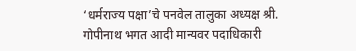‘धर्मराज्य पक्षा’चे पनवेल तालुका अध्यक्ष श्री. गोपीनाथ भगत आदी मान्यवर पदाधिकारी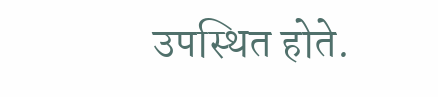उपस्थित होते.